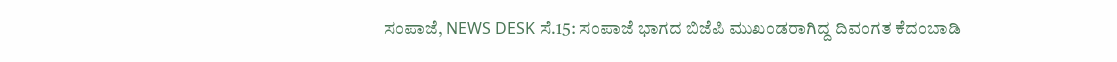ಸಂಪಾಜೆ, NEWS DESK ಸೆ.15: ಸಂಪಾಜೆ ಭಾಗದ ಬಿಜೆಪಿ ಮುಖಂಡರಾಗಿದ್ದ ದಿವಂಗತ ಕೆದಂಬಾಡಿ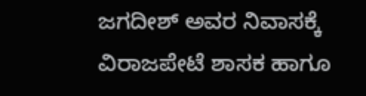ಜಗದೀಶ್ ಅವರ ನಿವಾಸಕ್ಕೆ ವಿರಾಜಪೇಟೆ ಶಾಸಕ ಹಾಗೂ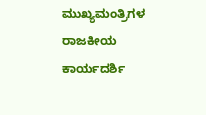ಮುಖ್ಯಮಂತ್ರಿಗಳ ರಾಜಕೀಯ ಕಾರ್ಯದರ್ಶಿ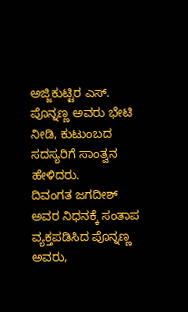ಅಜ್ಜಿಕುಟ್ಟಿರ ಎಸ್. ಪೊನ್ನಣ್ಣ ಅವರು ಭೇಟಿ ನೀಡಿ, ಕುಟುಂಬದ ಸದಸ್ಯರಿಗೆ ಸಾಂತ್ವನ ಹೇಳಿದರು.
ದಿವಂಗತ ಜಗದೀಶ್ ಅವರ ನಿಧನಕ್ಕೆ ಸಂತಾಪ ವ್ಯಕ್ತಪಡಿಸಿದ ಪೊನ್ನಣ್ಣ ಅವರು,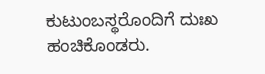ಕುಟುಂಬಸ್ಥರೊಂದಿಗೆ ದುಃಖ ಹಂಚಿಕೊಂಡರು.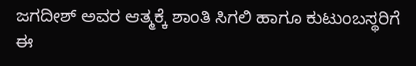ಜಗದೀಶ್ ಅವರ ಆತ್ಮಕ್ಕೆ ಶಾಂತಿ ಸಿಗಲಿ ಹಾಗೂ ಕುಟುಂಬಸ್ಥರಿಗೆ ಈ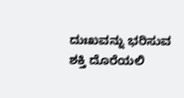ದುಃಖವನ್ನು ಭರಿಸುವ ಶಕ್ತಿ ದೊರೆಯಲಿ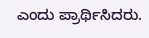ಎಂದು ಪ್ರಾರ್ಥಿಸಿದರು.